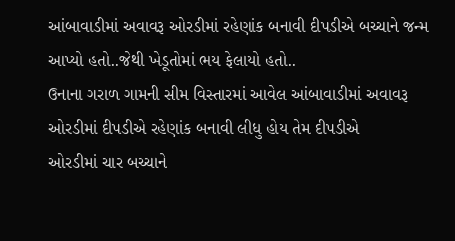આંબાવાડીમાં અવાવરૂ ઓરડીમાં રહેણાંક બનાવી દીપડીએ બચ્ચાને જન્મ આપ્યો હતો..જેથી ખેડૂતોમાં ભય ફેલાયો હતો..
ઉનાના ગરાળ ગામની સીમ વિસ્તારમાં આવેલ આંબાવાડીમાં અવાવરૂ ઓરડીમાં દીપડીએ રહેણાંક બનાવી લીધુ હોય તેમ દીપડીએ
ઓરડીમાં ચાર બચ્ચાને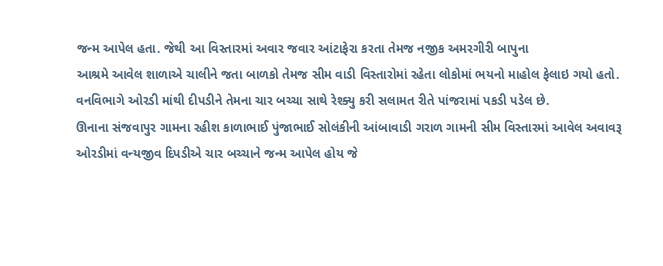જન્મ આપેલ હતા. જેથી આ વિસ્તારમાં અવાર જવાર આંટાફેરા કરતા તેમજ નજીક અમરગીરી બાપુના
આશ્રમે આવેલ શાળાએ ચાલીને જતા બાળકો તેમજ સીમ વાડી વિસ્તારોમાં રહેતા લોકોમાં ભયનો માહોલ ફેલાઇ ગયો હતો.
વનવિભાગે ઓરડી માંથી દીપડીને તેમના ચાર બચ્ચા સાથે રેશ્ક્યુ કરી સલામત રીતે પાંજરામાં પકડી પડેલ છે.
ઊનાના સંજવાપુર ગામના રહીશ કાળાભાઈ પુંજાભાઈ સોલંકીની આંબાવાડી ગરાળ ગામની સીમ વિસ્તારમાં આવેલ અવાવરૂ
ઓરડીમાં વન્યજીવ દિપડીએ ચાર બચ્ચાને જન્મ આપેલ હોય જે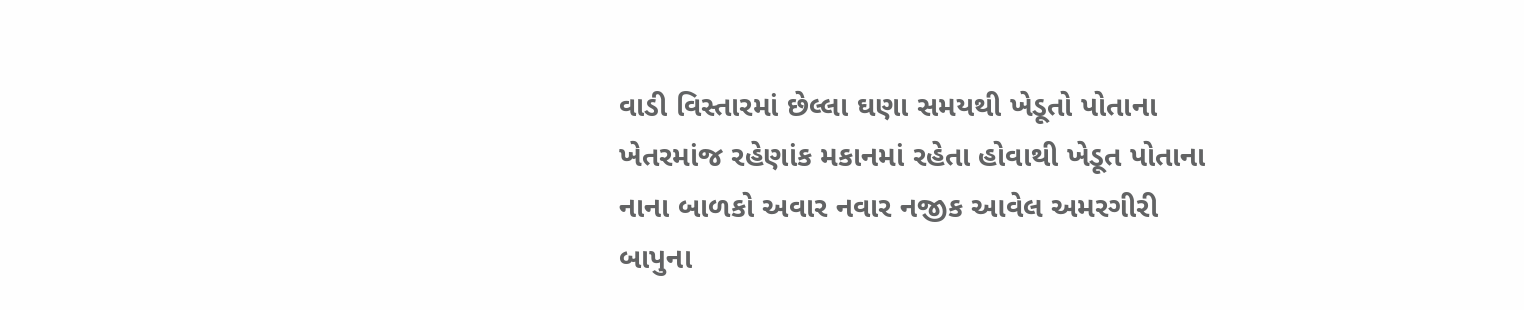વાડી વિસ્તારમાં છેલ્લા ઘણા સમયથી ખેડૂતો પોતાના
ખેતરમાંજ રહેણાંક મકાનમાં રહેતા હોવાથી ખેડૂત પોતાના નાના બાળકો અવાર નવાર નજીક આવેલ અમરગીરી બાપુના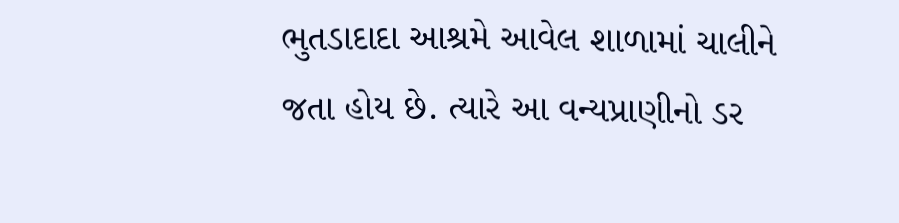ભુતડાદાદા આશ્રમે આવેલ શાળામાં ચાલીને જતા હોય છે. ત્યારે આ વન્યપ્રાણીનો ડર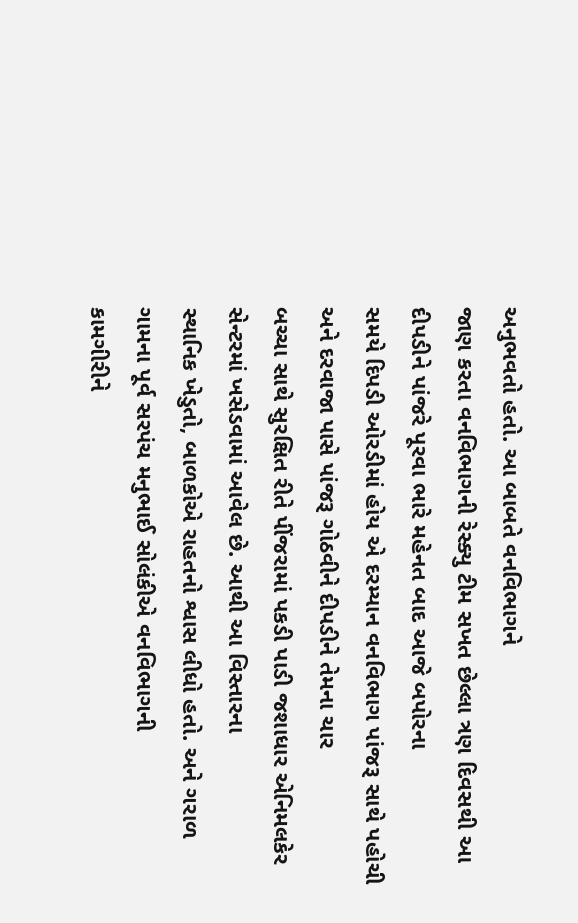અનુભવતો હતો. આ બાબતે વનવિભાગને
જાણ કરતા વનવિભાગની રેસ્ક્યુ ટીમ સખત છેલ્લા ત્રણ દિવસથી આ દીપડીને પાંજરે પૂરવા ભારે મહેનત બાદ આજે બપોરના
સમયે દિપડી ઓરડીમાં હોય એ દરમ્યાન વનવિભાગ પાંજરૂ સાથે પહોચી અને દરવાજા પાસે પાંજરૂ ગોઠવીને દીપડીને તેમના ચાર
બચ્ચા સાથે સુરક્ષિત રીતે પીંજરામાં પકડી પાડી જશાધાર એનિમલકેર સેન્ટરમાં ખસેડવામાં આવેલ છે. આથી આ વિસ્તારના
સ્થાનિક ખેડુતો, બાળકોએ રાહતનો શ્વાસ લીધો હતો. અને ગરાળ ગામના પૂર્વ સરપંચ મનુભાઈ સોલંકીએ વનવિભાગની
કામગીરીને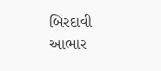બિરદાવી આભાર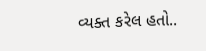વ્યક્ત કરેલ હતો..